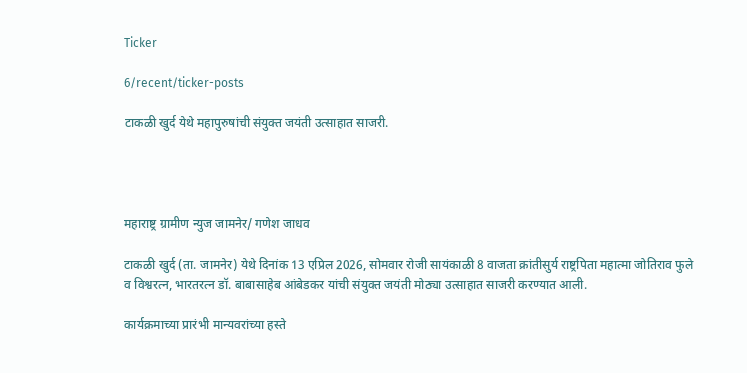Ticker

6/recent/ticker-posts

टाकळी खुर्द येथे महापुरुषांची संयुक्त जयंती उत्साहात साजरी.




महाराष्ट्र ग्रामीण न्युज जामनेर/ गणेश जाधव

टाकळी खुर्द (ता. जामनेर) येथे दिनांक 13 एप्रिल 2026, सोमवार रोजी सायंकाळी 8 वाजता क्रांतीसुर्य राष्ट्रपिता महात्मा जोतिराव फुले व विश्वरत्न, भारतरत्न डॉ. बाबासाहेब आंबेडकर यांची संयुक्त जयंती मोठ्या उत्साहात साजरी करण्यात आली.

कार्यक्रमाच्या प्रारंभी मान्यवरांच्या हस्ते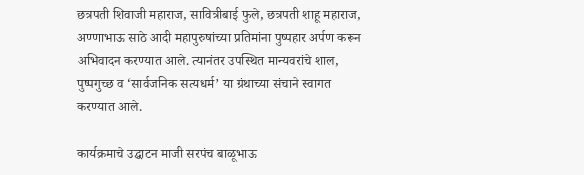छत्रपती शिवाजी महाराज, सावित्रीबाई फुले, छत्रपती शाहू महाराज, अण्णाभाऊ साठे आदी महापुरुषांच्या प्रतिमांना पुष्पहार अर्पण करून अभिवादन करण्यात आले. त्यानंतर उपस्थित मान्यवरांचे शाल, पुष्पगुच्छ व ‘सार्वजनिक सत्यधर्म’ या ग्रंथाच्या संचाने स्वागत करण्यात आले.

कार्यक्रमाचे उद्घाटन माजी सरपंच बाळूभाऊ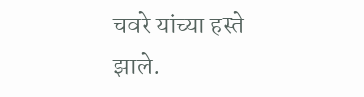चवरे यांच्या हस्ते झाले.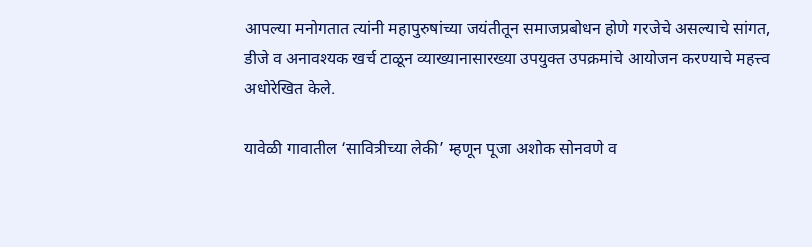आपल्या मनोगतात त्यांनी महापुरुषांच्या जयंतीतून समाजप्रबोधन होणे गरजेचे असल्याचे सांगत, डीजे व अनावश्यक खर्च टाळून व्याख्यानासारख्या उपयुक्त उपक्रमांचे आयोजन करण्याचे महत्त्व अधोरेखित केले.

यावेळी गावातील ‘सावित्रीच्या लेकी’ म्हणून पूजा अशोक सोनवणे व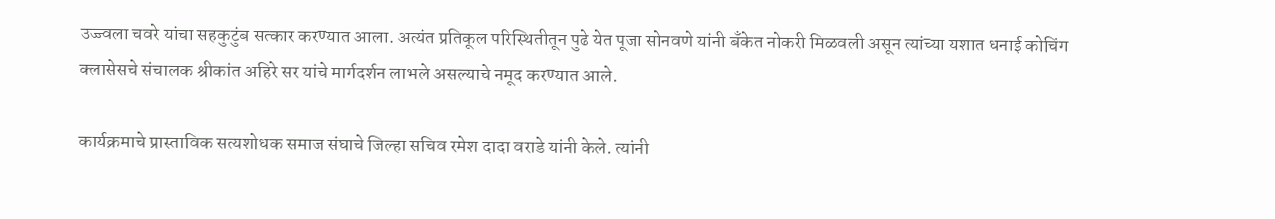उज्ज्वला चवरे यांचा सहकुटुंब सत्कार करण्यात आला. अत्यंत प्रतिकूल परिस्थितीतून पुढे येत पूजा सोनवणे यांनी बँकेत नोकरी मिळवली असून त्यांच्या यशात धनाई कोचिंग क्लासेसचे संचालक श्रीकांत अहिरे सर यांचे मार्गदर्शन लाभले असल्याचे नमूद करण्यात आले.

कार्यक्रमाचे प्रास्ताविक सत्यशोधक समाज संघाचे जिल्हा सचिव रमेश दादा वराडे यांनी केले. त्यांनी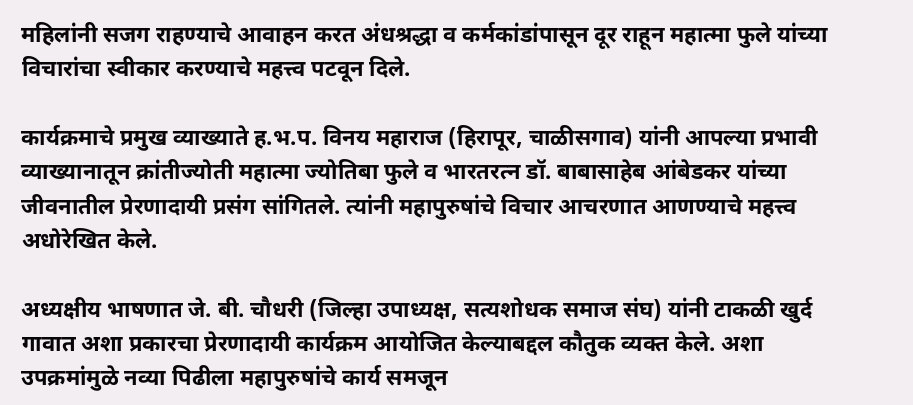महिलांनी सजग राहण्याचे आवाहन करत अंधश्रद्धा व कर्मकांडांपासून दूर राहून महात्मा फुले यांच्या विचारांचा स्वीकार करण्याचे महत्त्व पटवून दिले.

कार्यक्रमाचे प्रमुख व्याख्याते ह.भ.प. विनय महाराज (हिरापूर, चाळीसगाव) यांनी आपल्या प्रभावी व्याख्यानातून क्रांतीज्योती महात्मा ज्योतिबा फुले व भारतरत्न डॉ. बाबासाहेब आंबेडकर यांच्या जीवनातील प्रेरणादायी प्रसंग सांगितले. त्यांनी महापुरुषांचे विचार आचरणात आणण्याचे महत्त्व अधोरेखित केले.

अध्यक्षीय भाषणात जे. बी. चौधरी (जिल्हा उपाध्यक्ष, सत्यशोधक समाज संघ) यांनी टाकळी खुर्द गावात अशा प्रकारचा प्रेरणादायी कार्यक्रम आयोजित केल्याबद्दल कौतुक व्यक्त केले. अशा उपक्रमांमुळे नव्या पिढीला महापुरुषांचे कार्य समजून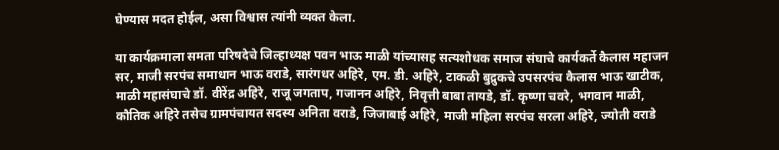घेण्यास मदत होईल, असा विश्वास त्यांनी व्यक्त केला.

या कार्यक्रमाला समता परिषदेचे जिल्हाध्यक्ष पवन भाऊ माळी यांच्यासह सत्यशोधक समाज संघाचे कार्यकर्ते कैलास महाजन सर, माजी सरपंच समाधान भाऊ वराडे, सारंगधर अहिरे, एम. डी. अहिरे, टाकळी बुद्रुकचे उपसरपंच कैलास भाऊ खाटीक, माळी महासंघाचे डॉ. वीरेंद्र अहिरे, राजू जगताप, गजानन अहिरे, निवृत्ती बाबा तायडे, डॉ. कृष्णा चवरे, भगवान माळी, कौतिक अहिरे तसेच ग्रामपंचायत सदस्य अनिता वराडे, जिजाबाई अहिरे, माजी महिला सरपंच सरला अहिरे, ज्योती वराडे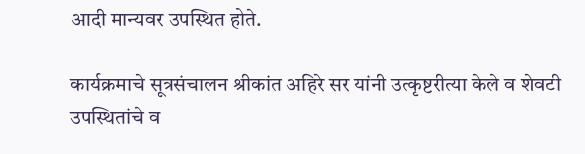आदी मान्यवर उपस्थित होते.

कार्यक्रमाचे सूत्रसंचालन श्रीकांत अहिरे सर यांनी उत्कृष्टरीत्या केले व शेवटी उपस्थितांचे व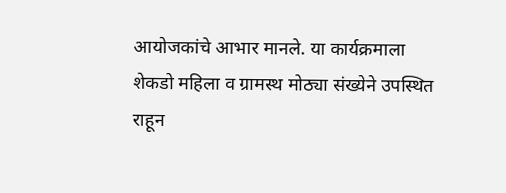आयोजकांचे आभार मानले. या कार्यक्रमाला शेकडो महिला व ग्रामस्थ मोठ्या संख्येने उपस्थित राहून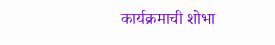कार्यक्रमाची शोभा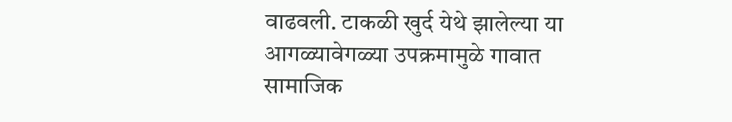वाढवली. टाकळी खुर्द येथे झालेल्या या आगळ्यावेगळ्या उपक्रमामुळे गावात सामाजिक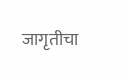जागृतीचा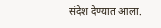संदेश देण्यात आला.